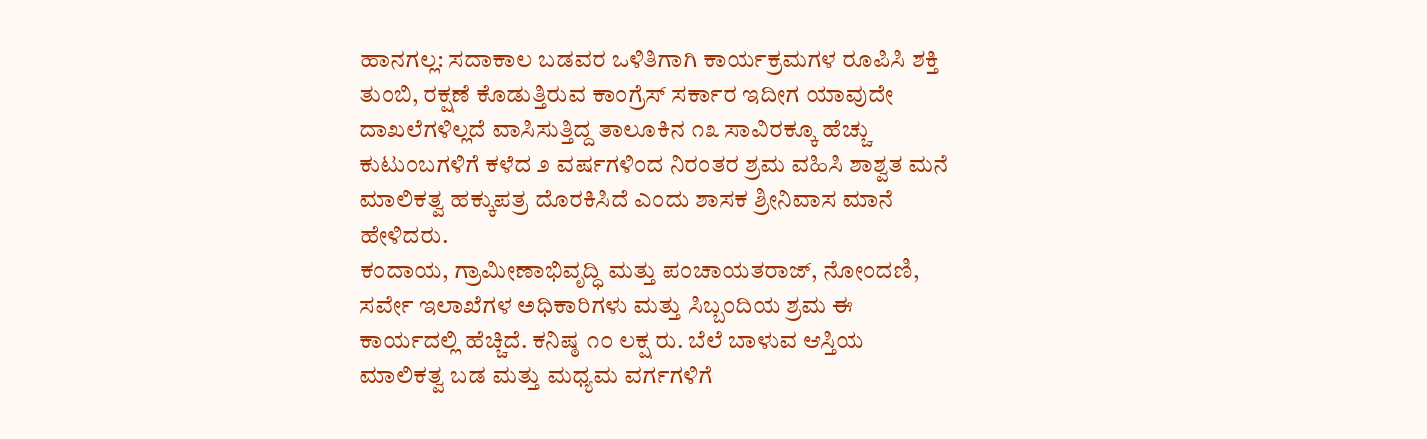ಹಾನಗಲ್ಲ: ಸದಾಕಾಲ ಬಡವರ ಒಳಿತಿಗಾಗಿ ಕಾರ್ಯಕ್ರಮಗಳ ರೂಪಿಸಿ ಶಕ್ತಿ ತುಂಬಿ, ರಕ್ಷಣೆ ಕೊಡುತ್ತಿರುವ ಕಾಂಗ್ರೆಸ್ ಸರ್ಕಾರ ಇದೀಗ ಯಾವುದೇ ದಾಖಲೆಗಳಿಲ್ಲದೆ ವಾಸಿಸುತ್ತಿದ್ದ ತಾಲೂಕಿನ ೧೩ ಸಾವಿರಕ್ಕೂ ಹೆಚ್ಚು ಕುಟುಂಬಗಳಿಗೆ ಕಳೆದ ೨ ವರ್ಷಗಳಿಂದ ನಿರಂತರ ಶ್ರಮ ವಹಿಸಿ ಶಾಶ್ವತ ಮನೆ ಮಾಲಿಕತ್ವ ಹಕ್ಕುಪತ್ರ ದೊರಕಿಸಿದೆ ಎಂದು ಶಾಸಕ ಶ್ರೀನಿವಾಸ ಮಾನೆ ಹೇಳಿದರು.
ಕಂದಾಯ, ಗ್ರಾಮೀಣಾಭಿವೃದ್ಧಿ ಮತ್ತು ಪಂಚಾಯತರಾಜ್, ನೋಂದಣಿ, ಸರ್ವೇ ಇಲಾಖೆಗಳ ಅಧಿಕಾರಿಗಳು ಮತ್ತು ಸಿಬ್ಬಂದಿಯ ಶ್ರಮ ಈ ಕಾರ್ಯದಲ್ಲಿ ಹೆಚ್ಚಿದೆ. ಕನಿಷ್ಠ ೧೦ ಲಕ್ಷ ರು. ಬೆಲೆ ಬಾಳುವ ಆಸ್ತಿಯ ಮಾಲಿಕತ್ವ ಬಡ ಮತ್ತು ಮಧ್ಯಮ ವರ್ಗಗಳಿಗೆ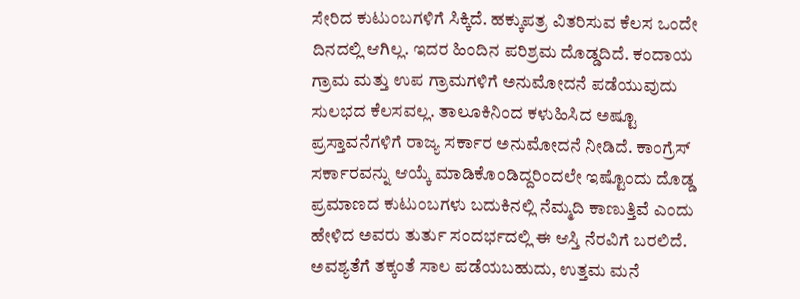ಸೇರಿದ ಕುಟುಂಬಗಳಿಗೆ ಸಿಕ್ಕಿದೆ. ಹಕ್ಕುಪತ್ರ ವಿತರಿಸುವ ಕೆಲಸ ಒಂದೇ ದಿನದಲ್ಲಿ ಆಗಿಲ್ಲ. ಇದರ ಹಿಂದಿನ ಪರಿಶ್ರಮ ದೊಡ್ಡದಿದೆ. ಕಂದಾಯ ಗ್ರಾಮ ಮತ್ತು ಉಪ ಗ್ರಾಮಗಳಿಗೆ ಅನುಮೋದನೆ ಪಡೆಯುವುದು ಸುಲಭದ ಕೆಲಸವಲ್ಲ. ತಾಲೂಕಿನಿಂದ ಕಳುಹಿಸಿದ ಅಷ್ಟೂ ಪ್ರಸ್ತಾವನೆಗಳಿಗೆ ರಾಜ್ಯ ಸರ್ಕಾರ ಅನುಮೋದನೆ ನೀಡಿದೆ. ಕಾಂಗ್ರೆಸ್ ಸರ್ಕಾರವನ್ನು ಆಯ್ಕೆ ಮಾಡಿಕೊಂಡಿದ್ದರಿಂದಲೇ ಇಷ್ಟೊಂದು ದೊಡ್ಡ ಪ್ರಮಾಣದ ಕುಟುಂಬಗಳು ಬದುಕಿನಲ್ಲಿ ನೆಮ್ಮದಿ ಕಾಣುತ್ತಿವೆ ಎಂದು ಹೇಳಿದ ಅವರು ತುರ್ತು ಸಂದರ್ಭದಲ್ಲಿ ಈ ಆಸ್ತಿ ನೆರವಿಗೆ ಬರಲಿದೆ. ಅವಶ್ಯತೆಗೆ ತಕ್ಕಂತೆ ಸಾಲ ಪಡೆಯಬಹುದು, ಉತ್ತಮ ಮನೆ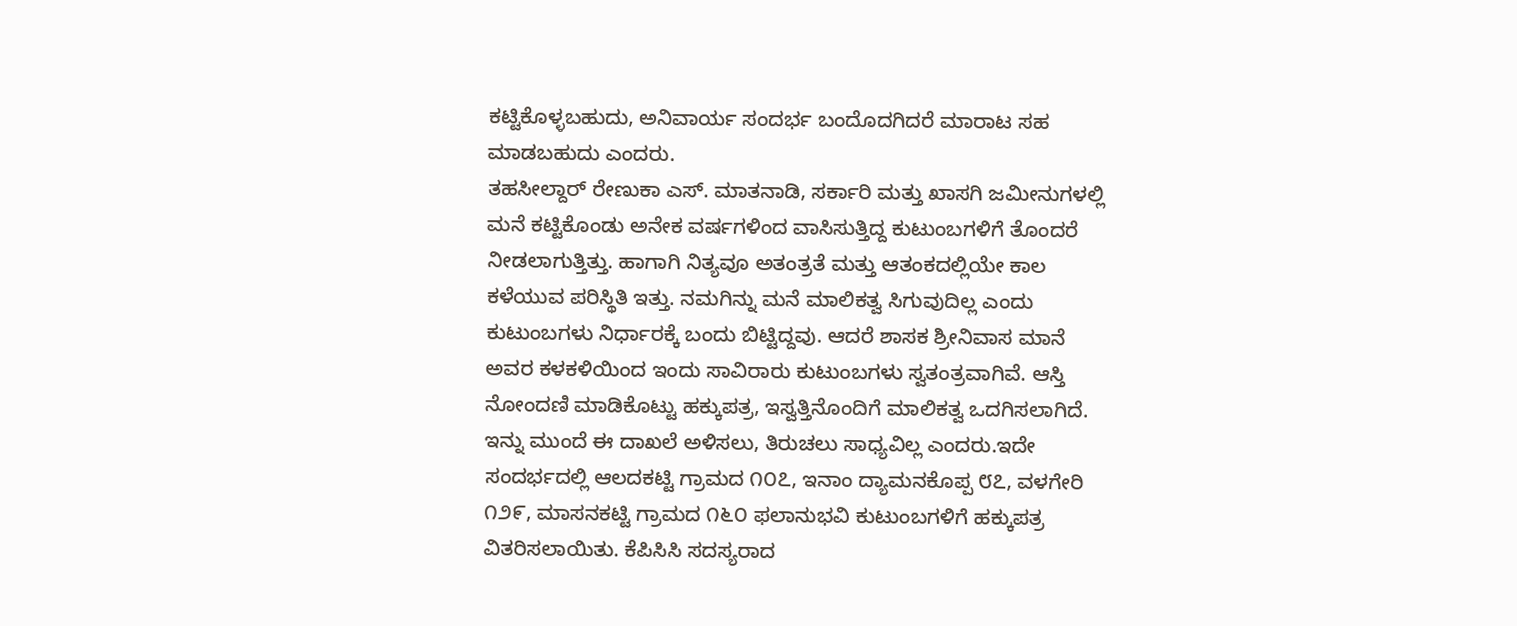ಕಟ್ಟಿಕೊಳ್ಳಬಹುದು, ಅನಿವಾರ್ಯ ಸಂದರ್ಭ ಬಂದೊದಗಿದರೆ ಮಾರಾಟ ಸಹ ಮಾಡಬಹುದು ಎಂದರು.
ತಹಸೀಲ್ದಾರ್ ರೇಣುಕಾ ಎಸ್. ಮಾತನಾಡಿ, ಸರ್ಕಾರಿ ಮತ್ತು ಖಾಸಗಿ ಜಮೀನುಗಳಲ್ಲಿ ಮನೆ ಕಟ್ಟಿಕೊಂಡು ಅನೇಕ ವರ್ಷಗಳಿಂದ ವಾಸಿಸುತ್ತಿದ್ದ ಕುಟುಂಬಗಳಿಗೆ ತೊಂದರೆ ನೀಡಲಾಗುತ್ತಿತ್ತು. ಹಾಗಾಗಿ ನಿತ್ಯವೂ ಅತಂತ್ರತೆ ಮತ್ತು ಆತಂಕದಲ್ಲಿಯೇ ಕಾಲ ಕಳೆಯುವ ಪರಿಸ್ಥಿತಿ ಇತ್ತು. ನಮಗಿನ್ನು ಮನೆ ಮಾಲಿಕತ್ವ ಸಿಗುವುದಿಲ್ಲ ಎಂದು ಕುಟುಂಬಗಳು ನಿರ್ಧಾರಕ್ಕೆ ಬಂದು ಬಿಟ್ಟಿದ್ದವು. ಆದರೆ ಶಾಸಕ ಶ್ರೀನಿವಾಸ ಮಾನೆ ಅವರ ಕಳಕಳಿಯಿಂದ ಇಂದು ಸಾವಿರಾರು ಕುಟುಂಬಗಳು ಸ್ವತಂತ್ರವಾಗಿವೆ. ಆಸ್ತಿ ನೋಂದಣಿ ಮಾಡಿಕೊಟ್ಟು ಹಕ್ಕುಪತ್ರ, ಇಸ್ವತ್ತಿನೊಂದಿಗೆ ಮಾಲಿಕತ್ವ ಒದಗಿಸಲಾಗಿದೆ. ಇನ್ನು ಮುಂದೆ ಈ ದಾಖಲೆ ಅಳಿಸಲು, ತಿರುಚಲು ಸಾಧ್ಯವಿಲ್ಲ ಎಂದರು.ಇದೇ ಸಂದರ್ಭದಲ್ಲಿ ಆಲದಕಟ್ಟಿ ಗ್ರಾಮದ ೧೦೭, ಇನಾಂ ದ್ಯಾಮನಕೊಪ್ಪ ೮೭, ವಳಗೇರಿ ೧೨೯, ಮಾಸನಕಟ್ಟಿ ಗ್ರಾಮದ ೧೬೦ ಫಲಾನುಭವಿ ಕುಟುಂಬಗಳಿಗೆ ಹಕ್ಕುಪತ್ರ ವಿತರಿಸಲಾಯಿತು. ಕೆಪಿಸಿಸಿ ಸದಸ್ಯರಾದ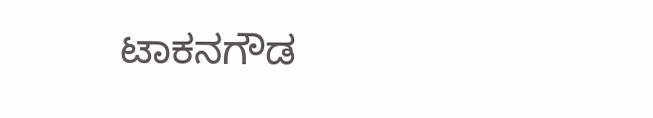ಟಾಕನಗೌಡ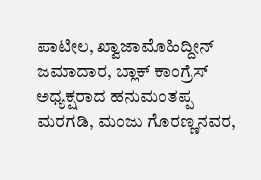ಪಾಟೀಲ, ಖ್ವಾಜಾಮೊಹಿದ್ದೀನ್ ಜಮಾದಾರ, ಬ್ಲಾಕ್ ಕಾಂಗ್ರೆಸ್ ಅಧ್ಯಕ್ಷರಾದ ಹನುಮಂತಪ್ಪ ಮರಗಡಿ, ಮಂಜು ಗೊರಣ್ಣನವರ,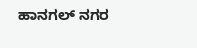ಹಾನಗಲ್ ನಗರ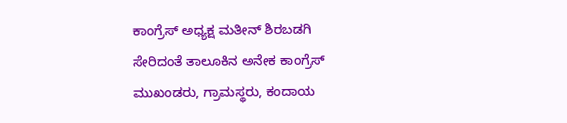ಕಾಂಗ್ರೆಸ್ ಅಧ್ಯಕ್ಷ ಮತೀನ್ ಶಿರಬಡಗಿ ಸೇರಿದಂತೆ ತಾಲೂಕಿನ ಅನೇಕ ಕಾಂಗ್ರೆಸ್ ಮುಖಂಡರು, ಗ್ರಾಮಸ್ಥರು, ಕಂದಾಯ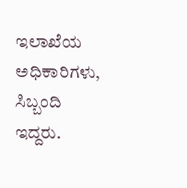ಇಲಾಖೆಯ ಅಧಿಕಾರಿಗಳು, ಸಿಬ್ಬಂದಿ ಇದ್ದರು.